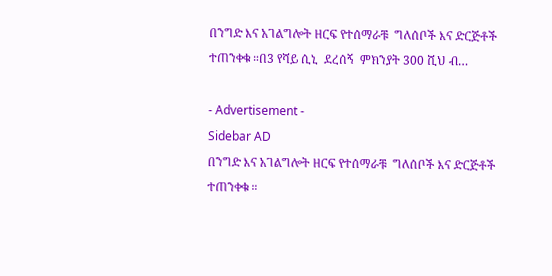በንግድ እና አገልግሎት ዘርፍ የተሰማራቹ  ግለሰቦች እና ድርጅቶች ተጠንቀቁ ።በ3 የሻይ ሲኒ  ደረሰኝ  ምክንያት 300 ሺህ ብ…

- Advertisement -
Sidebar AD
በንግድ እና አገልግሎት ዘርፍ የተሰማራቹ  ግለሰቦች እና ድርጅቶች ተጠንቀቁ ።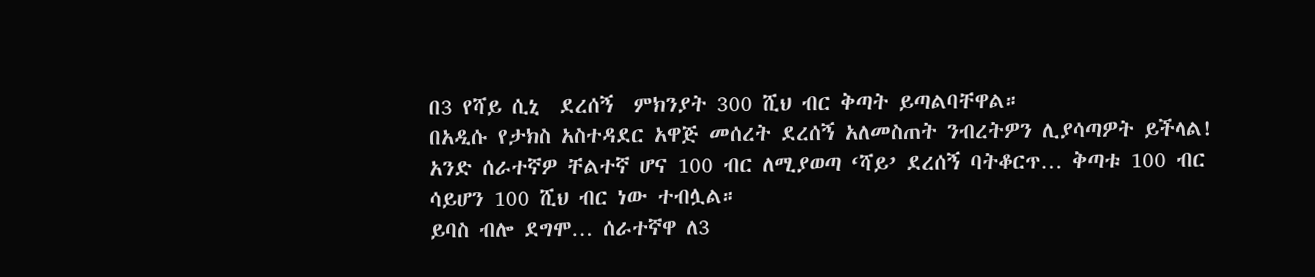በ3 የሻይ ሲኒ  ደረሰኝ  ምክንያት 300 ሺህ ብር ቅጣት ይጣልባቸዋል።
በአዲሱ የታክስ አስተዳደር አዋጅ መሰረት ደረሰኝ አለመስጠት ንብረትዎን ሊያሳጣዎት ይችላል!
አንድ ሰራተኛዎ ቸልተኛ ሆና 100 ብር ለሚያወጣ ‘ሻይ’ ደረሰኝ ባትቆርጥ… ቅጣቱ 100 ብር ሳይሆን 100 ሺህ ብር ነው ተብሏል።
ይባስ ብሎ ደግሞ… ሰራተኛዋ ለ3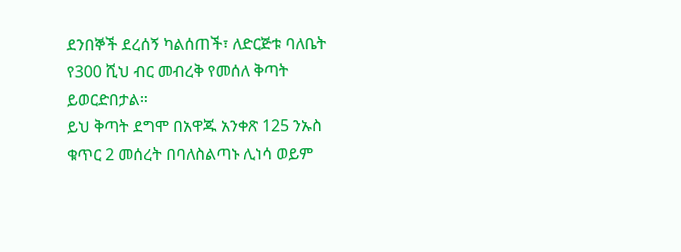ደንበኞች ደረሰኝ ካልሰጠች፣ ለድርጅቱ ባለቤት የ300 ሺህ ብር መብረቅ የመሰለ ቅጣት ይወርድበታል።
ይህ ቅጣት ደግሞ በአዋጁ አንቀጽ 125 ንኡስ ቁጥር 2 መሰረት በባለስልጣኑ ሊነሳ ወይም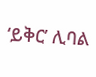‘ይቅር’ ሊባል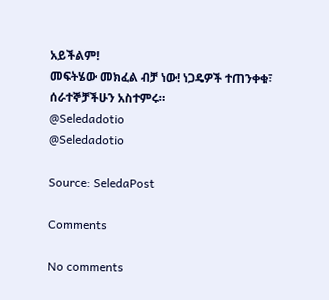አይችልም!
መፍትሄው መክፈል ብቻ ነው! ነጋዴዎች ተጠንቀቁ፣ ሰራተኞቻችሁን አስተምሩ።
@Seledadotio
@Seledadotio

Source: SeledaPost

Comments

No comments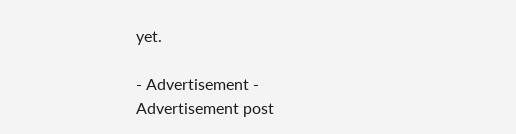yet.

- Advertisement -
Advertisement post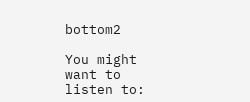bottom2

You might want to listen to: